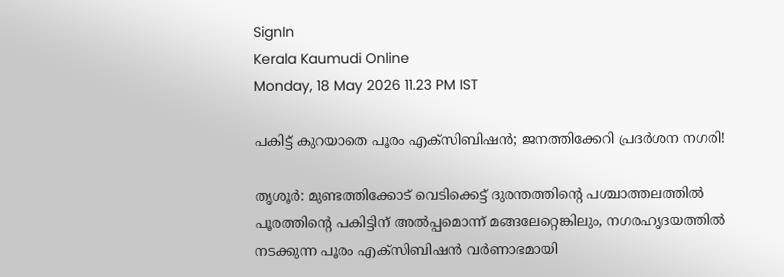SignIn
Kerala Kaumudi Online
Monday, 18 May 2026 11.23 PM IST

പകിട്ട് കുറയാതെ പൂരം എക്സിബിഷൻ; ജനത്തിക്കേറി പ്രദർശന നഗരി!

തൃശൂർ: മുണ്ടത്തിക്കോട് വെടിക്കെട്ട് ദുരന്തത്തിന്റെ പശ്ചാത്തലത്തിൽ പൂരത്തിന്റെ പകിട്ടിന് അൽപ്പമൊന്ന് മങ്ങലേറ്റെങ്കിലും, നഗരഹൃദയത്തിൽ നടക്കുന്ന പൂരം എക്‌സിബിഷൻ വർണാഭമായി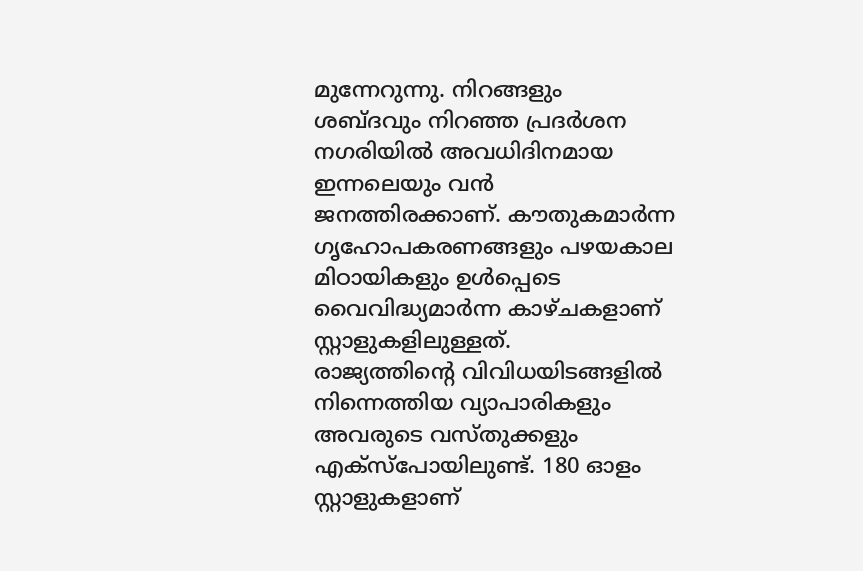മുന്നേറുന്നു. നിറങ്ങളും ശബ്ദവും നിറഞ്ഞ പ്രദർശന നഗരിയിൽ അവധിദിനമായ ഇന്നലെയും വൻ ജനത്തിരക്കാണ്. കൗതുകമാർന്ന ഗൃഹോപകരണങ്ങളും പഴയകാല മിഠായികളും ഉൾപ്പെടെ വൈവിദ്ധ്യമാർന്ന കാഴ്ചകളാണ് സ്റ്റാളുകളിലുള്ളത്.
രാജ്യത്തിന്റെ വിവിധയിടങ്ങളിൽ നിന്നെത്തിയ വ്യാപാരികളും അവരുടെ വസ്തുക്കളും എക്‌സ്‌പോയിലുണ്ട്. 180 ഓളം സ്റ്റാളുകളാണ്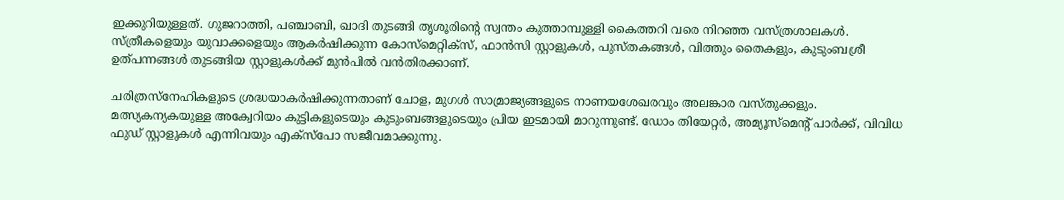ഇക്കുറിയുള്ളത്. ഗുജറാത്തി, പഞ്ചാബി, ഖാദി തുടങ്ങി തൃശൂരിന്റെ സ്വന്തം കുത്താമ്പുള്ളി കൈത്തറി വരെ നിറഞ്ഞ വസ്ത്രശാലകൾ. സ്ത്രീകളെയും യുവാക്കളെയും ആകർഷിക്കുന്ന കോസ്‌മെറ്റിക്‌സ്, ഫാൻസി സ്റ്റാളുകൾ, പുസ്തകങ്ങൾ, വിത്തും തൈകളും, കുടുംബശ്രീ ഉത്പന്നങ്ങൾ തുടങ്ങിയ സ്റ്റാളുകൾക്ക് മുൻപിൽ വൻതിരക്കാണ്.

ചരിത്രസ്‌നേഹികളുടെ ശ്രദ്ധയാകർഷിക്കുന്നതാണ് ചോള, മുഗൾ സാമ്രാജ്യങ്ങളുടെ നാണയശേഖരവും അലങ്കാര വസ്തുക്കളും. മത്സ്യകന്യകയുള്ള അക്വേറിയം കുട്ടികളുടെയും കുടുംബങ്ങളുടെയും പ്രിയ ഇടമായി മാറുന്നുണ്ട്. ഡോം തിയേറ്റർ, അമ്യൂസ്‌മെന്റ് പാർക്ക്, വിവിധ ഫുഡ് സ്റ്റാളുകൾ എന്നിവയും എക്‌സ്‌പോ സജീവമാക്കുന്നു.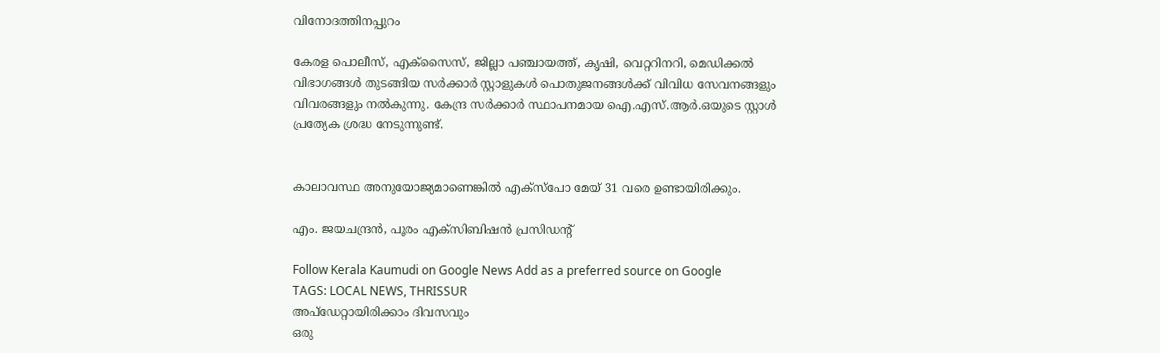വിനോദത്തിനപ്പുറം

കേരള പൊലീസ്, എക്‌സൈസ്, ജില്ലാ പഞ്ചായത്ത്, കൃഷി, വെറ്ററിനറി, മെഡിക്കൽ വിഭാഗങ്ങൾ തുടങ്ങിയ സർക്കാർ സ്റ്റാളുകൾ പൊതുജനങ്ങൾക്ക് വിവിധ സേവനങ്ങളും വിവരങ്ങളും നൽകുന്നു. കേന്ദ്ര സർക്കാർ സ്ഥാപനമായ ഐ.എസ്.ആർ.ഒയുടെ സ്റ്റാൾ പ്രത്യേക ശ്രദ്ധ നേടുന്നുണ്ട്.


കാലാവസ്ഥ അനുയോജ്യമാണെങ്കിൽ എക്‌സ്‌പോ മേയ് 31 വരെ ഉണ്ടായിരിക്കും.

എം. ജയചന്ദ്രൻ, പൂരം എക്‌സിബിഷൻ പ്രസിഡന്റ്

Follow Kerala Kaumudi on Google News Add as a preferred source on Google
TAGS: LOCAL NEWS, THRISSUR
അപ്ഡേറ്റായിരിക്കാം ദിവസവും
ഒരു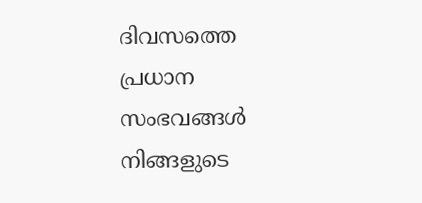ദിവസത്തെ പ്രധാന സംഭവങ്ങൾ നിങ്ങളുടെ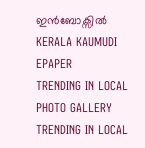ഇൻബോക്സിൽ
KERALA KAUMUDI EPAPER
TRENDING IN LOCAL
PHOTO GALLERY
TRENDING IN LOCAL